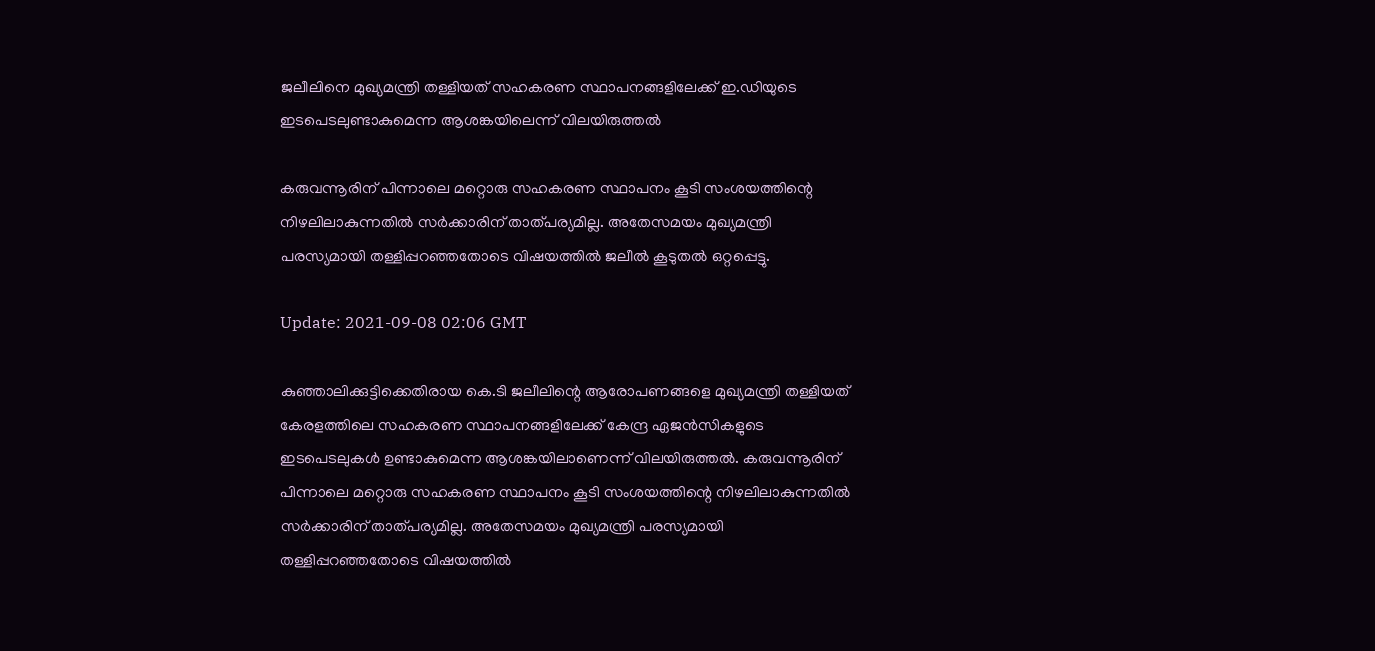ജലീലിനെ മുഖ്യമന്ത്രി തള്ളിയത് സഹകരണ സ്ഥാപനങ്ങളിലേക്ക് ഇ.ഡിയുടെ ഇടപെടലുണ്ടാകുമെന്ന ആശങ്കയിലെന്ന് വിലയിരുത്തൽ

കരുവന്നൂരിന് പിന്നാലെ മറ്റൊരു സഹകരണ സ്ഥാപനം കൂടി സംശയത്തിന്റെ നിഴലിലാകുന്നതിൽ സർക്കാരിന് താത്പര്യമില്ല. അതേസമയം മുഖ്യമന്ത്രി പരസ്യമായി തള്ളിപ്പറഞ്ഞതോടെ വിഷയത്തിൽ ജലീൽ കൂടുതൽ ഒറ്റപ്പെട്ടു.

Update: 2021-09-08 02:06 GMT

കുഞ്ഞാലിക്കുട്ടിക്കെതിരായ കെ.ടി ജലീലിന്റെ ആരോപണങ്ങളെ മുഖ്യമന്ത്രി തള്ളിയത് കേരളത്തിലെ സഹകരണ സ്ഥാപനങ്ങളിലേക്ക് കേന്ദ്ര ഏജൻസികളുടെ ഇടപെടലുകൾ ഉണ്ടാകുമെന്ന ആശങ്കയിലാണെന്ന് വിലയിരുത്തൽ. കരുവന്നൂരിന് പിന്നാലെ മറ്റൊരു സഹകരണ സ്ഥാപനം കൂടി സംശയത്തിന്റെ നിഴലിലാകുന്നതിൽ സർക്കാരിന് താത്പര്യമില്ല. അതേസമയം മുഖ്യമന്ത്രി പരസ്യമായി തള്ളിപ്പറഞ്ഞതോടെ വിഷയത്തിൽ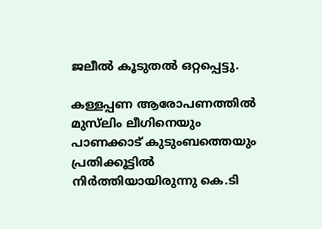ജലീൽ കൂടുതൽ ഒറ്റപ്പെട്ടു.

കള്ളപ്പണ ആരോപണത്തിൽ മുസ്‌ലിം ലീഗിനെയും പാണക്കാട് കുടുംബത്തെയും പ്രതിക്കൂട്ടിൽ നിർത്തിയായിരുന്നു കെ.ടി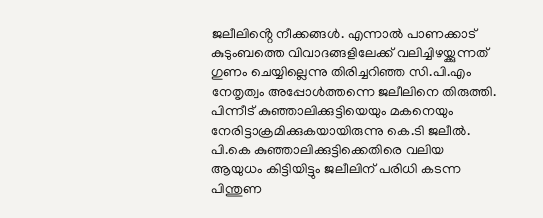ജലീലിൻ്റെ നീക്കങ്ങൾ. എന്നാൽ പാണക്കാട് കുടുംബത്തെ വിവാദങ്ങളിലേക്ക് വലിച്ചിഴയ്ക്കുന്നത് ഗുണം ചെയ്യില്ലെന്നു തിരിച്ചറിഞ്ഞ സി.പി.എം നേതൃത്വം അപ്പോൾത്തന്നെ ജലീലിനെ തിരുത്തി. പിന്നീട് കുഞ്ഞാലിക്കുട്ടിയെയും മകനെയും നേരിട്ടാക്രമിക്കുകയായിരുന്നു കെ.ടി ജലീൽ. പി.കെ കുഞ്ഞാലിക്കുട്ടിക്കെതിരെ വലിയ ആയുധം കിട്ടിയിട്ടും ജലീലിന് പരിധി കടന്ന പിന്തുണ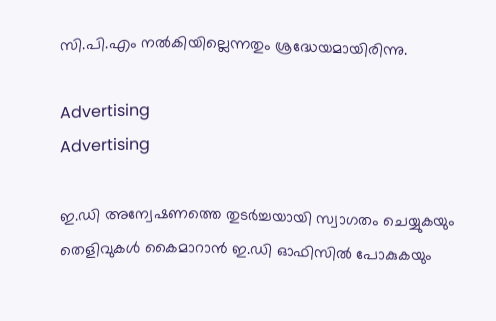സി.പി.എം നൽകിയില്ലെന്നതും ശ്രദ്ധേയമായിരിന്നു.

Advertising
Advertising

ഇ.ഡി അന്വേഷണത്തെ തുടർച്ചയായി സ്വാഗതം ചെയ്യുകയും തെളിവുകൾ കൈമാറാൻ ഇ.ഡി ഓഫിസിൽ പോകുകയും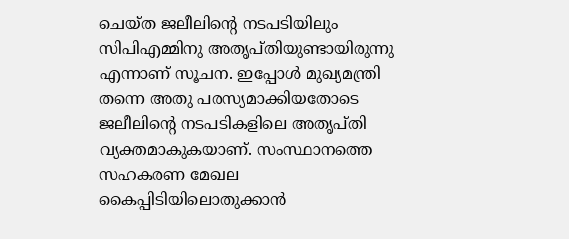ചെയ്ത ജലീലിന്റെ നടപടിയിലും സിപിഎമ്മിനു അതൃപ്തിയുണ്ടായിരുന്നു എന്നാണ് സൂചന. ഇപ്പോൾ മുഖ്യമന്ത്രി തന്നെ അതു പരസ്യമാക്കിയതോടെ ജലീലിൻ്റെ നടപടികളിലെ അതൃപ്തി വ്യക്തമാകുകയാണ്. സംസ്ഥാനത്തെ സഹകരണ മേഖല കൈപ്പിടിയിലൊതുക്കാൻ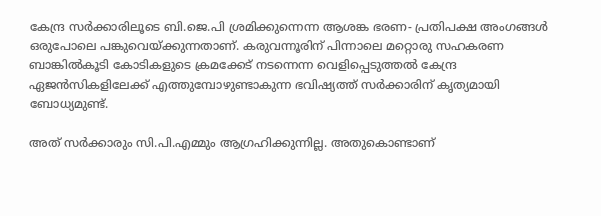കേന്ദ്ര സർക്കാരിലൂടെ ബി.ജെ.പി ശ്രമിക്കുന്നെന്ന ആശങ്ക ഭരണ- പ്രതിപക്ഷ അംഗങ്ങള്‍ ഒരുപോലെ പങ്കുവെയ്ക്കുന്നതാണ്. കരുവന്നൂരിന് പിന്നാലെ മറ്റൊരു സഹകരണ ബാങ്കിൽകൂടി കോടികളുടെ ക്രമക്കേട് നടന്നെന്ന വെളിപ്പെടുത്തൽ കേന്ദ്ര ഏജൻസികളിലേക്ക് എത്തുമ്പോഴുണ്ടാകുന്ന ഭവിഷ്യത്ത് സർക്കാരിന് കൃത്യമായി ബോധ്യമുണ്ട്.

അത് സർക്കാരും സി.പി.എമ്മും ആഗ്രഹിക്കുന്നില്ല. അതുകൊണ്ടാണ്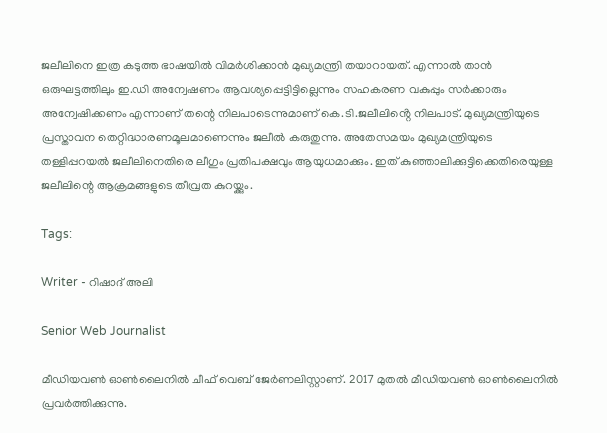ജലീലിനെ ഇത്ര കടുത്ത ഭാഷയിൽ വിമർശിക്കാൻ മുഖ്യമന്ത്രി തയാറായത്. എന്നാൽ താൻ ഒരുഘട്ടത്തിലും ഇ.ഡി അന്വേഷണം ആവശ്യപ്പെട്ടിട്ടില്ലെന്നും സഹകരണ വകുപ്പും സർക്കാരും അന്വേഷിക്കണം എന്നാണ് തന്റെ നിലപാടെന്നുമാണ് കെ.ടി.ജലീലിൻ്റെ നിലപാട്. മുഖ്യമന്ത്രിയുടെ പ്രസ്താവന തെറ്റിദ്ധാരണമൂലമാണെന്നും ജലീൽ കരുതുന്നു. അതേസമയം മുഖ്യമന്ത്രിയുടെ തള്ളിപ്പറയൽ ജലീലിനെതിരെ ലീഗും പ്രതിപക്ഷവും ആയുധമാക്കും. ഇത് കുഞ്ഞാലിക്കുട്ടിക്കെതിരെയുള്ള ജലീലിന്റെ ആക്രമങ്ങളുടെ തീവ്രത കുറയ്ക്കും.

Tags:

Writer - റിഷാദ് അലി

Senior Web Journalist

മീഡിയവൺ ഓൺലൈനിൽ ചീഫ് വെബ് ജേർണലിസ്റ്റാണ്. 2017 മുതൽ മീഡിയവൺ ഓൺലൈനിൽ പ്രവർത്തിക്കുന്നു.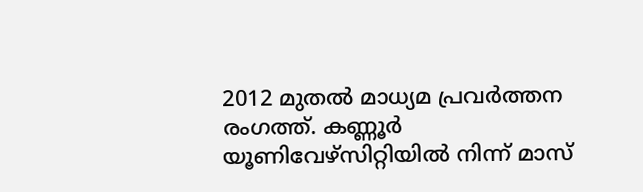2012 മുതൽ മാധ്യമ പ്രവർത്തന രംഗത്ത്. കണ്ണൂര്‍ യൂണിവേഴ്‌സിറ്റിയിൽ നിന്ന് മാസ്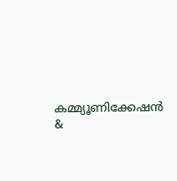കമ്മ്യൂണിക്കേഷന്‍ &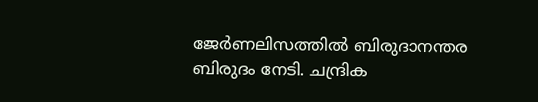ജേര്‍ണലിസത്തില്‍ ബിരുദാനന്തര ബിരുദം നേടി. ചന്ദ്രിക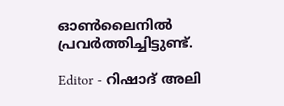ഓണ്‍ലൈനില്‍ പ്രവര്‍ത്തിച്ചിട്ടുണ്ട്.

Editor - റിഷാദ് അലി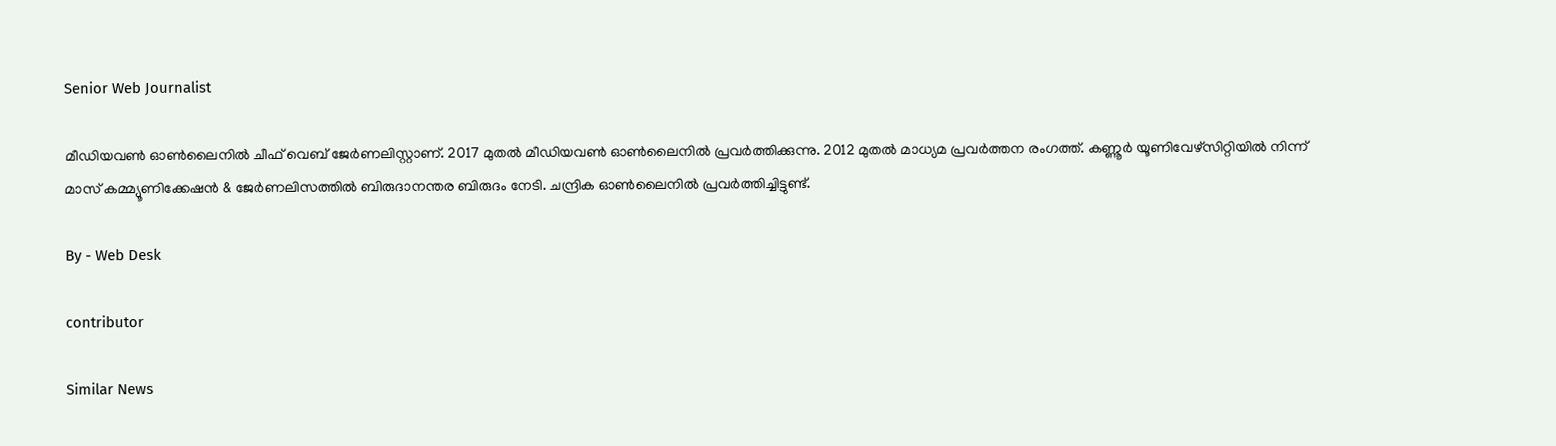Senior Web Journalist

മീഡിയവൺ ഓൺലൈനിൽ ചീഫ് വെബ് ജേർണലിസ്റ്റാണ്. 2017 മുതൽ മീഡിയവൺ ഓൺലൈനിൽ പ്രവർത്തിക്കുന്നു. 2012 മുതൽ മാധ്യമ പ്രവർത്തന രംഗത്ത്. കണ്ണൂര്‍ യൂണിവേഴ്‌സിറ്റിയിൽ നിന്ന് മാസ് കമ്മ്യൂണിക്കേഷന്‍ & ജേര്‍ണലിസത്തില്‍ ബിരുദാനന്തര ബിരുദം നേടി. ചന്ദ്രിക ഓണ്‍ലൈനില്‍ പ്രവര്‍ത്തിച്ചിട്ടുണ്ട്.

By - Web Desk

contributor

Similar News